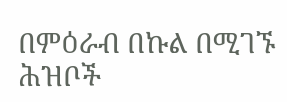በምዕራብ በኩል በሚገኙ ሕዝቦች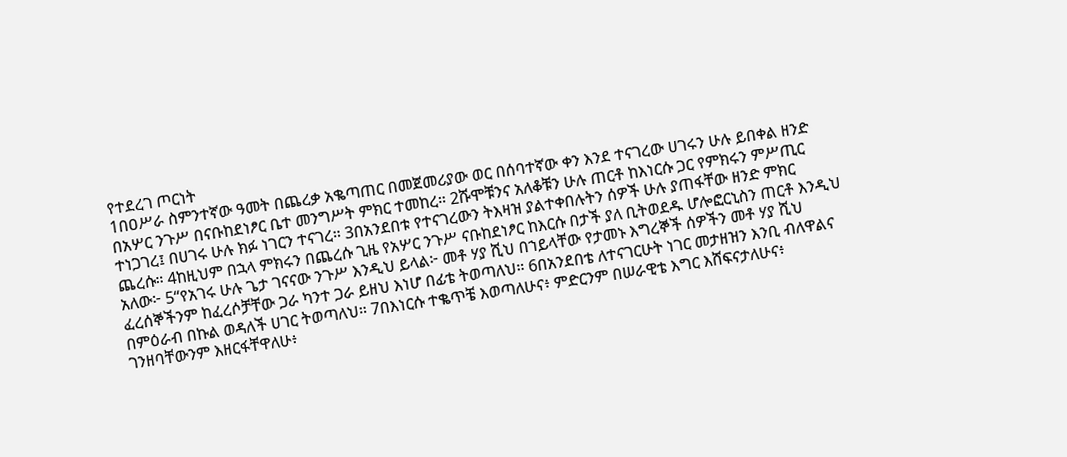የተደረገ ጦርነት
1በዐሥራ ስምንተኛው ዓመት በጨረቃ አቈጣጠር በመጀመሪያው ወር በሰባተኛው ቀን እንደ ተናገረው ሀገሩን ሁሉ ይበቀል ዘንድ በአሦር ንጉሥ በናቡከደነፆር ቤተ መንግሥት ምክር ተመከረ። 2ሹሞቹንና አለቆቹን ሁሉ ጠርቶ ከእነርሱ ጋር የምክሩን ምሥጢር ተነጋገረ፤ በሀገሩ ሁሉ ክፉ ነገርን ተናገረ። 3በአንደበቱ የተናገረውን ትእዛዝ ያልተቀበሉትን ሰዎች ሁሉ ያጠፋቸው ዘንድ ምክር ጨረሱ። 4ከዚህም በኋላ ምክሩን በጨረሱ ጊዜ የአሦር ንጉሥ ናቡከደነፆር ከእርሱ በታች ያለ ቢትወደዱ ሆሎፎርኒስን ጠርቶ እንዲህ አለው፦ 5“የአገሩ ሁሉ ጌታ ገናናው ንጉሥ እንዲህ ይላል፦ መቶ ሃያ ሺህ በኀይላቸው የታመኑ እግረኞች ሰዎችን መቶ ሃያ ሺህ ፈረሰኞችንም ከፈረሶቻቸው ጋራ ካንተ ጋራ ይዘህ እነሆ በፊቴ ትወጣለህ። 6በአንደበቴ ለተናገርሁት ነገር መታዘዝን እንቢ ብለዋልና በምዕራብ በኩል ወዳለች ሀገር ትወጣለህ። 7በእነርሱ ተቈጥቼ እወጣለሁና፥ ምድርንም በሠራዊቴ እግር እሸፍናታለሁና፥ ገንዘባቸውንም እዘርፋቸዋለሁ፥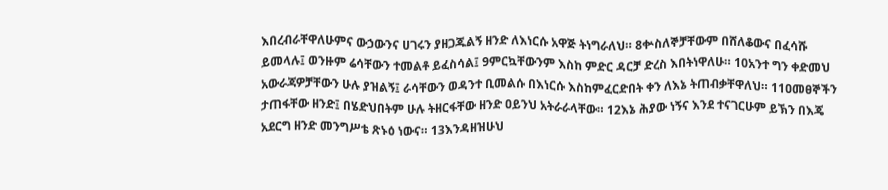እበረብራቸዋለሁምና ውኃውንና ሀገሩን ያዘጋጁልኝ ዘንድ ለእነርሱ አዋጅ ትነግራለህ። 8ቍስለኞቻቸውም በሸለቆውና በፈሳሹ ይመላሉ፤ ወንዙም ሬሳቸውን ተመልቶ ይፈስሳል፤ 9ምርኳቸውንም እስከ ምድር ዳርቻ ድረስ እበትነዋለሁ። 10አንተ ግን ቀድመህ አውራጃዎቻቸውን ሁሉ ያዝልኝ፤ ራሳቸውን ወዳንተ ቢመልሱ በእነርሱ እስከምፈርድበት ቀን ለእኔ ትጠብቃቸዋለህ። 11ዐመፀኞችን ታጠፋቸው ዘንድ፤ በሄድህበትም ሁሉ ትዘርፋቸው ዘንድ ዐይንህ አትራራላቸው። 12እኔ ሕያው ነኝና እንደ ተናገርሁም ይኽን በእጄ አደርግ ዘንድ መንግሥቴ ጽኑዕ ነውና። 13እንዳዘዝሁህ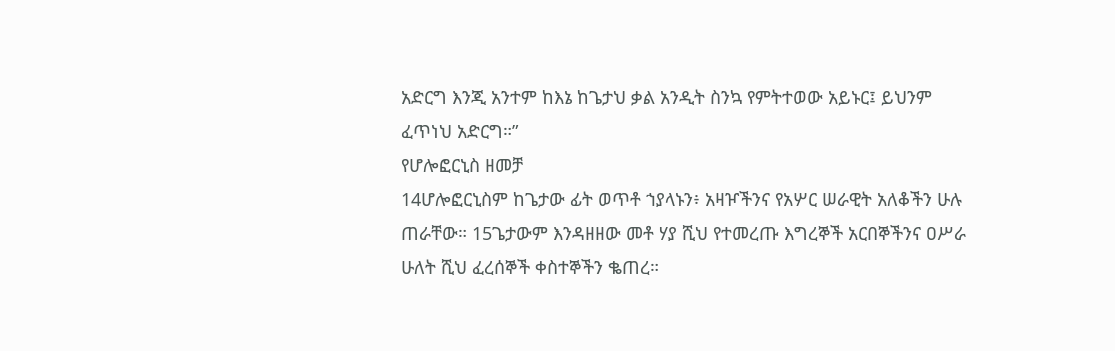አድርግ እንጂ አንተም ከእኔ ከጌታህ ቃል አንዲት ስንኳ የምትተወው አይኑር፤ ይህንም ፈጥነህ አድርግ።”
የሆሎፎርኒስ ዘመቻ
14ሆሎፎርኒስም ከጌታው ፊት ወጥቶ ኀያላኑን፥ አዛዦችንና የአሦር ሠራዊት አለቆችን ሁሉ ጠራቸው። 15ጌታውም እንዳዘዘው መቶ ሃያ ሺህ የተመረጡ እግረኞች አርበኞችንና ዐሥራ ሁለት ሺህ ፈረሰኞች ቀስተኞችን ቈጠረ።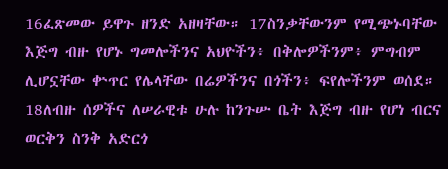16ፈጽመው ይዋጉ ዘንድ አዘዛቸው። 17ስንቃቸውንም የሚጭኑባቸው እጅግ ብዙ የሆኑ ግመሎችንና አህዮችን፥ በቅሎዎችንም፥ ምግብም ሊሆኗቸው ቍጥር የሌላቸው በሬዎችንና በጎችን፥ ፍየሎችንም ወሰደ። 18ለብዙ ሰዎችና ለሠራዊቱ ሁሉ ከንጉሡ ቤት እጅግ ብዙ የሆነ ብርና ወርቅን ስንቅ አድርጎ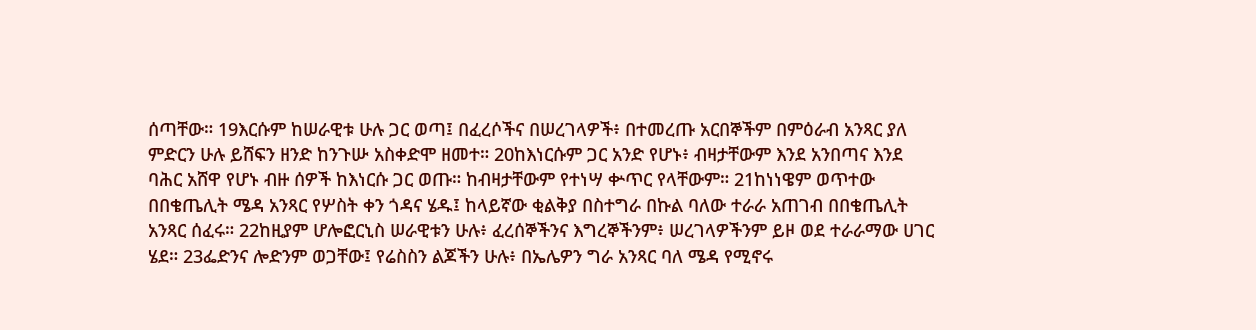ሰጣቸው። 19እርሱም ከሠራዊቱ ሁሉ ጋር ወጣ፤ በፈረሶችና በሠረገላዎች፥ በተመረጡ አርበኞችም በምዕራብ አንጻር ያለ ምድርን ሁሉ ይሸፍን ዘንድ ከንጉሡ አስቀድሞ ዘመተ። 20ከእነርሱም ጋር አንድ የሆኑ፥ ብዛታቸውም እንደ አንበጣና እንደ ባሕር አሸዋ የሆኑ ብዙ ሰዎች ከእነርሱ ጋር ወጡ። ከብዛታቸውም የተነሣ ቍጥር የላቸውም። 21ከነነዌም ወጥተው በበቄጤሊት ሜዳ አንጻር የሦስት ቀን ጎዳና ሄዱ፤ ከላይኛው ቂልቅያ በስተግራ በኩል ባለው ተራራ አጠገብ በበቄጤሊት አንጻር ሰፈሩ። 22ከዚያም ሆሎፎርኒስ ሠራዊቱን ሁሉ፥ ፈረሰኞችንና እግረኞችንም፥ ሠረገላዎችንም ይዞ ወደ ተራራማው ሀገር ሄደ። 23ፌድንና ሎድንም ወጋቸው፤ የሬስስን ልጆችን ሁሉ፥ በኤሌዎን ግራ አንጻር ባለ ሜዳ የሚኖሩ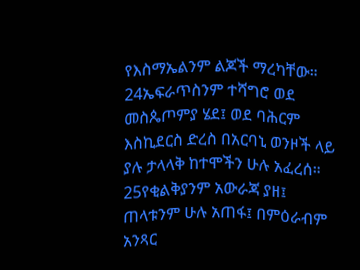የእስማኤልንም ልጆች ማረካቸው። 24ኤፍራጥስንም ተሻግሮ ወደ መስጴጦምያ ሄደ፤ ወደ ባሕርም እስኪደርስ ድረስ በአርባኒ ወንዞች ላይ ያሉ ታላላቅ ከተሞችን ሁሉ አፈረሰ። 25የቂልቅያንም አውራጃ ያዘ፤ ጠላቱንም ሁሉ አጠፋ፤ በምዕራብም አንጻር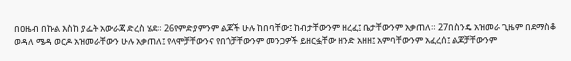በዐዜብ በኩል እስከ ያፌት አውራጃ ድረስ ሄደ። 26የምድያምንም ልጆች ሁሉ ከበባቸው፤ ከብታቸውንም ዘረፈ፤ ቤታቸውንም አቃጠለ። 27በስንዴ አዝመራ ጊዜም በደማስቆ ወዳለ ሜዳ ወርዶ አዝመራቸውን ሁሉ አቃጠለ፤ የላሞቻቸውንና የበጎቻቸውንም መንጋዎች ይዘርፏቸው ዘንድ አዘዘ፤ አምባቸውንም አፈረሰ፤ ልጆቻቸውንም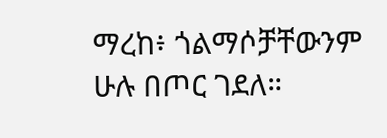ማረከ፥ ጎልማሶቻቸውንም ሁሉ በጦር ገደለ።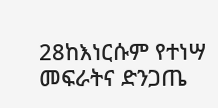28ከእነርሱም የተነሣ መፍራትና ድንጋጤ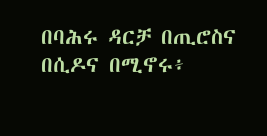በባሕሩ ዳርቻ በጢሮስና በሲዶና በሚኖሩ፥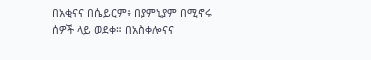በአቂናና በሴይርም፥ በያምኒያም በሚኖሩ ሰዎች ላይ ወደቀ። በአስቀሎናና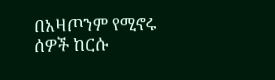በአዛጦንም የሚኖሩ ሰዎች ከርሱ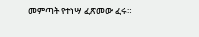መምጣት የተነሣ ፈጽመው ፈሩ።